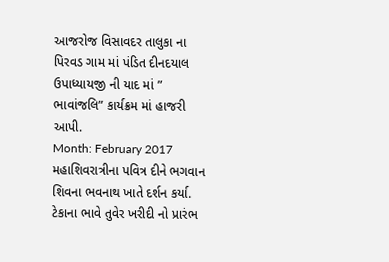આજરોજ વિસાવદર તાલુકા ના પિરવડ ગામ માં પંડિત દીનદયાલ ઉપાધ્યાયજી ની યાદ માં ” ભાવાંજલિ” કાર્યક્રમ માં હાજરી આપી.
Month: February 2017
મહાશિવરાત્રીના પવિત્ર દીને ભગવાન શિવના ભવનાથ ખાતે દર્શન કર્યા.
ટેકાના ભાવે તુવેર ખરીદી નો પ્રારંભ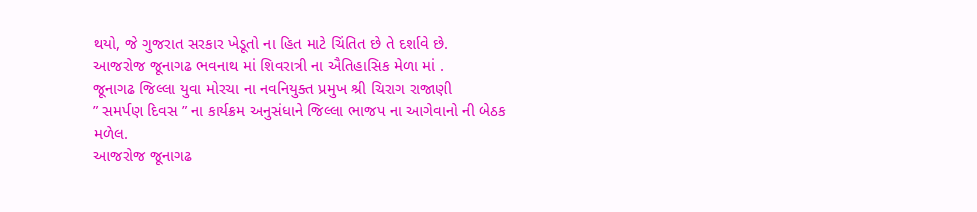થયો, જે ગુજરાત સરકાર ખેડૂતો ના હિત માટે ચિંતિત છે તે દર્શાવે છે.
આજરોજ જૂનાગઢ ભવનાથ માં શિવરાત્રી ના ઐતિહાસિક મેળા માં .
જૂનાગઢ જિલ્લા યુવા મોરચા ના નવનિયુક્ત પ્રમુખ શ્રી ચિરાગ રાજાણી
” સમર્પણ દિવસ ” ના કાર્યક્રમ અનુસંધાને જિલ્લા ભાજપ ના આગેવાનો ની બેઠક મળેલ.
આજરોજ જૂનાગઢ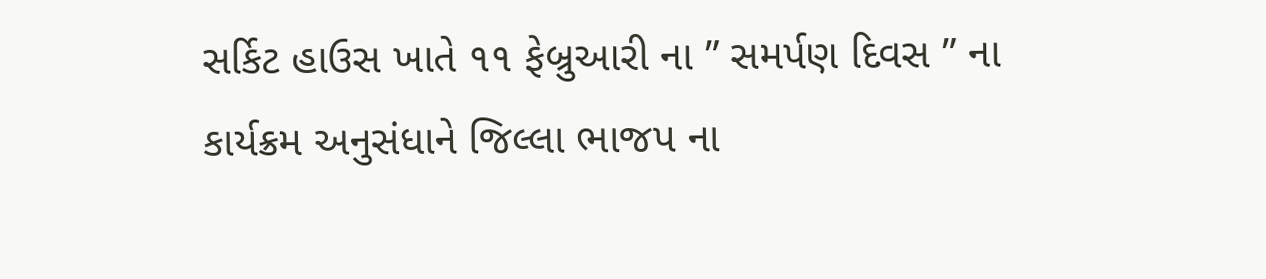સર્કિટ હાઉસ ખાતે ૧૧ ફેબ્રુઆરી ના ” સમર્પણ દિવસ ” ના કાર્યક્રમ અનુસંધાને જિલ્લા ભાજપ ના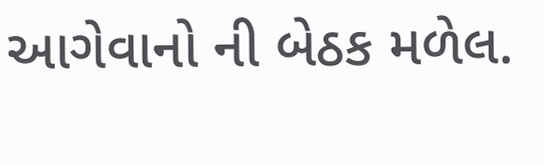આગેવાનો ની બેઠક મળેલ.